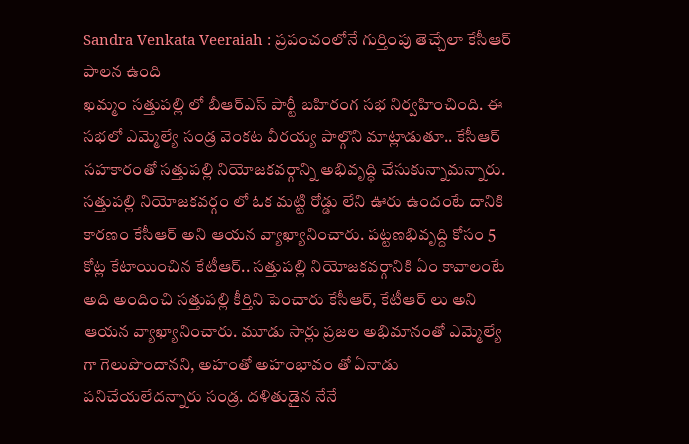Sandra Venkata Veeraiah : ప్రపంచంలోనే గుర్తింపు తెచ్చేలా కేసీఆర్ పాలన ఉంది
ఖమ్మం సత్తుపల్లి లో బీఆర్ఎస్ పార్టీ బహిరంగ సభ నిర్వహించింది. ఈ సభలో ఎమ్మెల్యే సండ్ర వెంకట వీరయ్య పాల్గొని మాట్లాడుతూ.. కేసీఆర్ సహకారంతో సత్తుపల్లి నియోజకవర్గాన్ని అభివృద్ధి చేసుకున్నామన్నారు. సత్తుపల్లి నియోజకవర్గం లో ఓక మట్టి రోడ్డు లేని ఊరు ఉందంటే దానికి కారణం కేసీఆర్ అని ఆయన వ్యాఖ్యానించారు. పట్టణభివృద్ది కోసం 5 కోట్ల కేటాయించిన కేటీఆర్.. సత్తుపల్లి నియోజకవర్గానికి ఏం కావాలంటే అది అందించి సత్తుపల్లి కీర్తిని పెంచారు కేసీఆర్, కేటీఆర్ లు అని ఆయన వ్యాఖ్యానించారు. మూడు సార్లు ప్రజల అభిమానంతో ఎమ్మెల్యే గా గెలుపొందానని, అహంతో అహంభావం తో ఏనాడు పనిచేయలేదన్నారు సండ్ర. దళితుడైన నేనే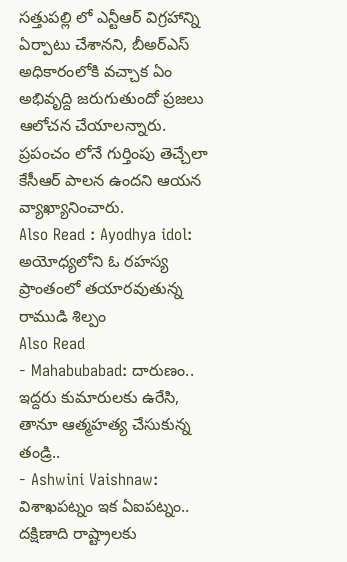సత్తుపల్లి లో ఎన్టీఆర్ విగ్రహాన్ని ఏర్పాటు చేశానని, బీఅర్ఎస్ అధికారంలోకి వచ్చాక ఏం అభివృద్ది జరుగుతుందో ప్రజలు ఆలోచన చేయాలన్నారు. ప్రపంచం లోనే గుర్తింపు తెచ్చేలా కేసీఆర్ పాలన ఉందని ఆయన వ్యాఖ్యానించారు.
Also Read : Ayodhya idol: అయోధ్యలోని ఓ రహస్య ప్రాంతంలో తయారవుతున్న రాముడి శిల్పం
Also Read
- Mahabubabad: దారుణం.. ఇద్దరు కుమారులకు ఉరేసి, తానూ ఆత్మహత్య చేసుకున్న తండ్రి..
- Ashwini Vaishnaw: విశాఖపట్నం ఇక ఏఐపట్నం.. దక్షిణాది రాష్ట్రాలకు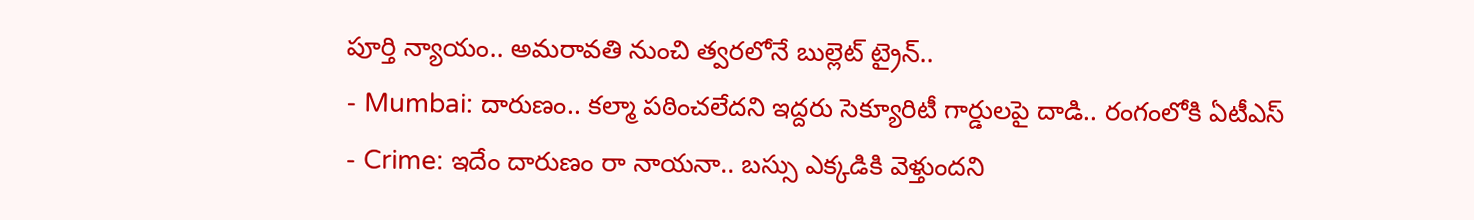పూర్తి న్యాయం.. అమరావతి నుంచి త్వరలోనే బుల్లెట్ ట్రైన్..
- Mumbai: దారుణం.. కల్మా పఠించలేదని ఇద్దరు సెక్యూరిటీ గార్డులపై దాడి.. రంగంలోకి ఏటీఎస్
- Crime: ఇదేం దారుణం రా నాయనా.. బస్సు ఎక్కడికి వెళ్తుందని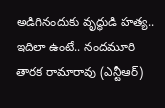అడిగినందుకు వృద్ధుడి హత్య..
ఇదిలా ఉంటే.. నందమూరి తారక రామారావు (ఎన్టీఆర్)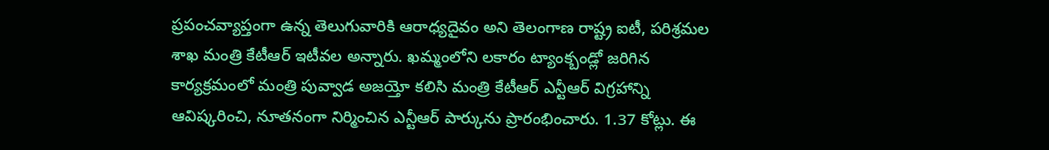ప్రపంచవ్యాప్తంగా ఉన్న తెలుగువారికి ఆరాధ్యదైవం అని తెలంగాణ రాష్ట్ర ఐటీ, పరిశ్రమల శాఖ మంత్రి కేటీఆర్ ఇటీవల అన్నారు. ఖమ్మంలోని లకారం ట్యాంక్బండ్లో జరిగిన కార్యక్రమంలో మంత్రి పువ్వాడ అజయ్తో కలిసి మంత్రి కేటీఆర్ ఎన్టీఆర్ విగ్రహాన్ని ఆవిష్కరించి, నూతనంగా నిర్మించిన ఎన్టీఆర్ పార్కును ప్రారంభించారు. 1.37 కోట్లు. ఈ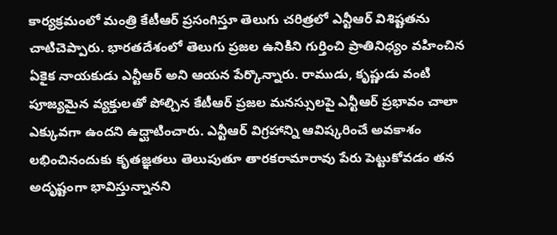కార్యక్రమంలో మంత్రి కేటీఆర్ ప్రసంగిస్తూ తెలుగు చరిత్రలో ఎన్టీఆర్ విశిష్టతను చాటిచెప్పారు. భారతదేశంలో తెలుగు ప్రజల ఉనికిని గుర్తించి ప్రాతినిధ్యం వహించిన ఏకైక నాయకుడు ఎన్టీఆర్ అని ఆయన పేర్కొన్నారు. రాముడు, కృష్ణుడు వంటి పూజ్యమైన వ్యక్తులతో పోల్చిన కేటీఆర్ ప్రజల మనస్సులపై ఎన్టీఆర్ ప్రభావం చాలా ఎక్కువగా ఉందని ఉద్ఘాటించారు. ఎన్టీఆర్ విగ్రహాన్ని ఆవిష్కరించే అవకాశం లభించినందుకు కృతజ్ఞతలు తెలుపుతూ తారకరామారావు పేరు పెట్టుకోవడం తన అదృష్టంగా భావిస్తున్నానని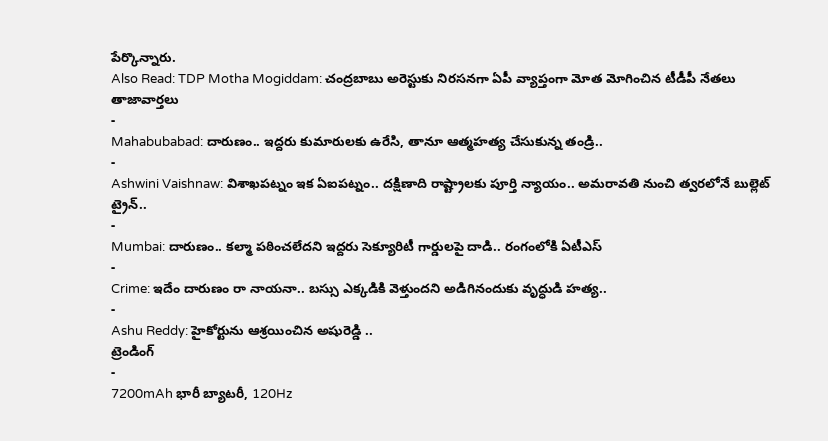పేర్కొన్నారు.
Also Read: TDP Motha Mogiddam: చంద్రబాబు అరెస్టుకు నిరసనగా ఏపీ వ్యాప్తంగా మోత మోగించిన టీడీపీ నేతలు
తాజావార్తలు
-
Mahabubabad: దారుణం.. ఇద్దరు కుమారులకు ఉరేసి, తానూ ఆత్మహత్య చేసుకున్న తండ్రి..
-
Ashwini Vaishnaw: విశాఖపట్నం ఇక ఏఐపట్నం.. దక్షిణాది రాష్ట్రాలకు పూర్తి న్యాయం.. అమరావతి నుంచి త్వరలోనే బుల్లెట్ ట్రైన్..
-
Mumbai: దారుణం.. కల్మా పఠించలేదని ఇద్దరు సెక్యూరిటీ గార్డులపై దాడి.. రంగంలోకి ఏటీఎస్
-
Crime: ఇదేం దారుణం రా నాయనా.. బస్సు ఎక్కడికి వెళ్తుందని అడిగినందుకు వృద్ధుడి హత్య..
-
Ashu Reddy: హైకోర్టును ఆశ్రయించిన అషురెడ్డి ..
ట్రెండింగ్
-
7200mAh భారీ బ్యాటరీ, 120Hz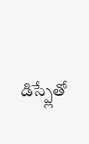డిస్ప్లేతో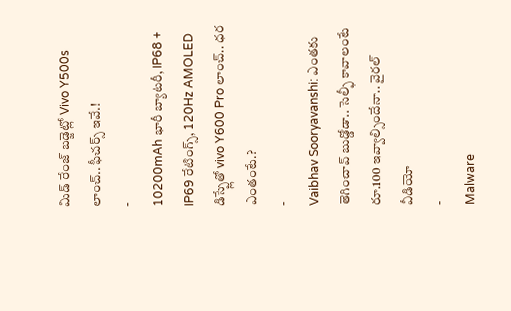మిడ్ రేంజ్ బడ్జెట్లో Vivo Y500s లాంచ్.. ఫీచర్స్ ఇవే.!
-
10200mAh భారీ బ్యాటరీ, IP68 + IP69 రేటింగ్స్, 120Hz AMOLED డిస్ప్లేతో vivo Y600 Pro లాంచ్.. ధర ఎంతంటే.?
-
Vaibhav Sooryavanshi: ఎంతకు తెగించావ్ బుడ్డోడా.. సెల్ఫీ కావాలంటే రూ.100 ఇవ్వాల్సిందేనా.. వైరల్ వీడియో
-
Malware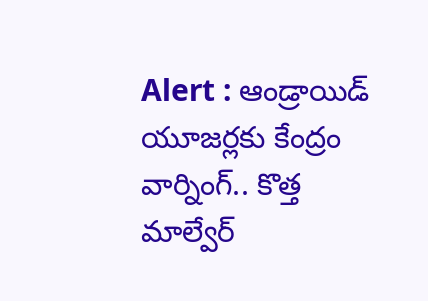Alert : ఆండ్రాయిడ్ యూజర్లకు కేంద్రం వార్నింగ్.. కొత్త మాల్వేర్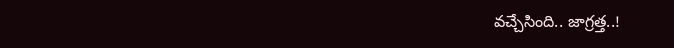వచ్చేసింది.. జాగ్రత్త..!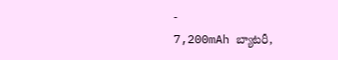-
7,200mAh బ్యాటరీ,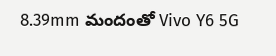8.39mm మందంతో Vivo Y6 5G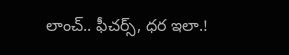లాంచ్.. ఫీచర్స్, ధర ఇలా.!